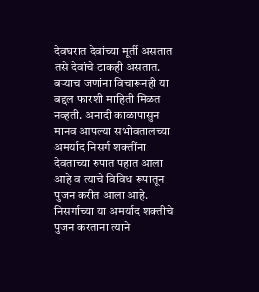देवघरात देवांच्या मूर्ती असतात तसे देवांचे टाकही असतात. बऱ्याच जणांना विचारूनही या बद्दल फारशी माहिती मिळत नव्हती. अनादी काळापासुन मानव आपल्या सभोवतालच्या अमर्याद निसर्ग शक्तींना देवताच्या रुपात पहात आला आहे व त्याचे विविध रूपातून पुजन करीत आला आहे. निसर्गाच्या या अमर्याद शक्तीचे पुजन करताना त्याने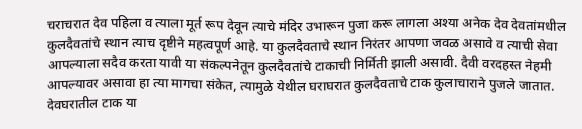चराचरात देव पहिला व त्याला मूर्त रूप देवून त्याचे मंदिर उभारून पुजा करू लागला अश्या अनेक देव देवतांमधील कुलदैवतांचे स्थान त्याच दृष्टीने महत्वपूर्ण आहे. या कुलदैवताचे स्थान निरंतर आपणा जवळ असावे व त्याची सेवा आपल्याला सदैव करता यावी या संकल्पनेतून कुलदैवतांचे टाकाची निर्मिती झाली असावी. दैवी वरदहस्त नेहमी आपल्यावर असावा हा त्या मागचा संकेत, त्यामुळे येथील घराघरात कुलदैवताचे टाक कुलाचाराने पुजले जातात.
देवघरातील टाक या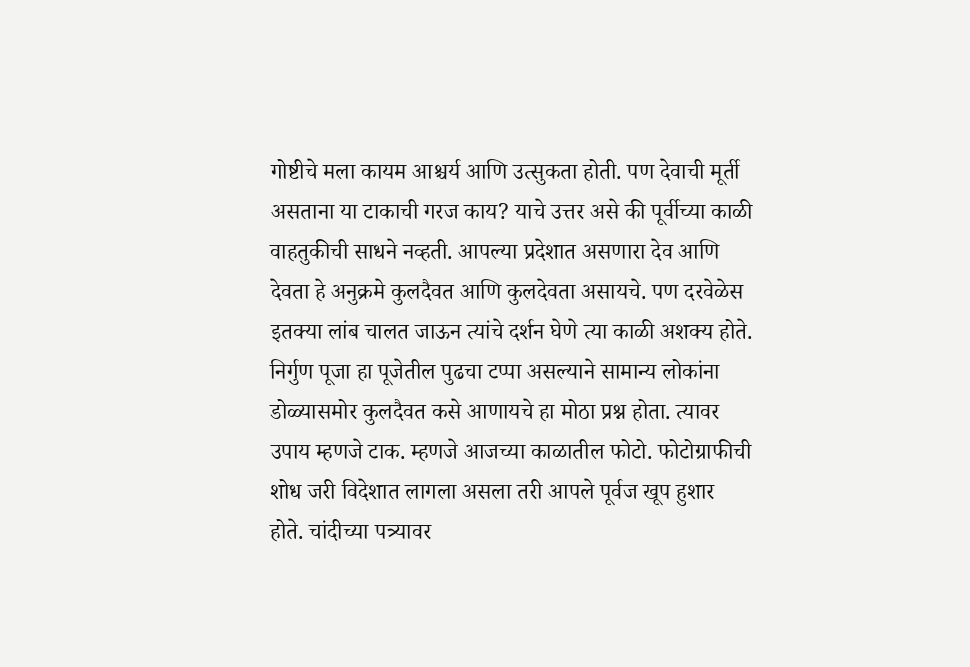गोष्टीचे मला कायम आश्चर्य आणि उत्सुकता होती. पण देवाची मूर्ती असताना या टाकाची गरज काय? याचे उत्तर असे की पूर्वीच्या काळी वाहतुकीची साधने नव्हती. आपल्या प्रदेशात असणारा देव आणि देवता हे अनुक्रमे कुलदैवत आणि कुलदेवता असायचे. पण दरवेळेस इतक्या लांब चालत जाऊन त्यांचे दर्शन घेणे त्या काळी अशक्य होते. निर्गुण पूजा हा पूजेतील पुढचा टप्पा असल्याने सामान्य लोकांना डोळ्यासमोर कुलदैवत कसे आणायचे हा मोठा प्रश्न होता. त्यावर उपाय म्हणजे टाक. म्हणजे आजच्या काळातील फोटो. फोटोग्राफीची शोध जरी विदेशात लागला असला तरी आपले पूर्वज खूप हुशार होते. चांदीच्या पत्र्यावर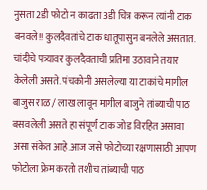नुसता 2डी फोटो न काढता 3डी चित्र करून त्यांनी टाक बनवले!! कुलदैवतांचे टाक धातूपासुन बनलेले असतात. चांदीचे पत्र्यावर कुलदैवताची प्रतिमा उठावाने तयार केलेली असते. पंचकोनी असलेल्या या टाकांचे मागील बाजुस राळ / लाख लावून मागील बाजुने तांब्याची पाठ बसवलेली असते हा संपूर्ण टाक जोड विरहित असावा असा संकेत आहे.आज जसे फोटोच्या रक्षणासाठी आपण फोटोला फ्रेम करतो तशीच तांब्याची पाठ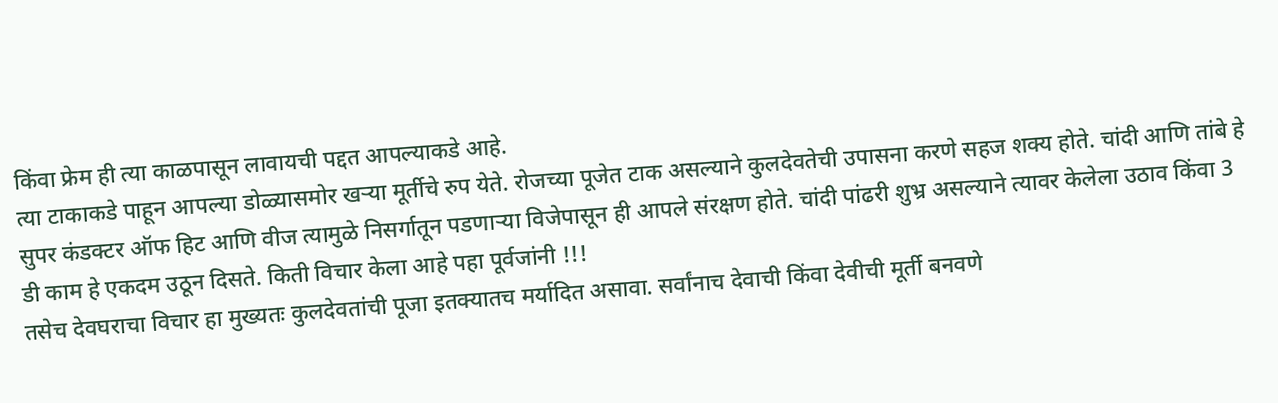किंवा फ्रेम ही त्या काळपासून लावायची पद्दत आपल्याकडे आहे.
त्या टाकाकडे पाहून आपल्या डोळ्यासमोर खऱ्या मूर्तीचे रुप येते. रोजच्या पूजेत टाक असल्याने कुलदेवतेची उपासना करणे सहज शक्य होते. चांदी आणि तांबे हे सुपर कंडक्टर ऑफ हिट आणि वीज त्यामुळे निसर्गातून पडणाऱ्या विजेपासून ही आपले संरक्षण होते. चांदी पांढरी शुभ्र असल्याने त्यावर केलेला उठाव किंवा 3 डी काम हे एकदम उठून दिसते. किती विचार केला आहे पहा पूर्वजांनी !!!
तसेच देवघराचा विचार हा मुख्यतः कुलदेवतांची पूजा इतक्यातच मर्यादित असावा. सर्वांनाच देवाची किंवा देवीची मूर्ती बनवणे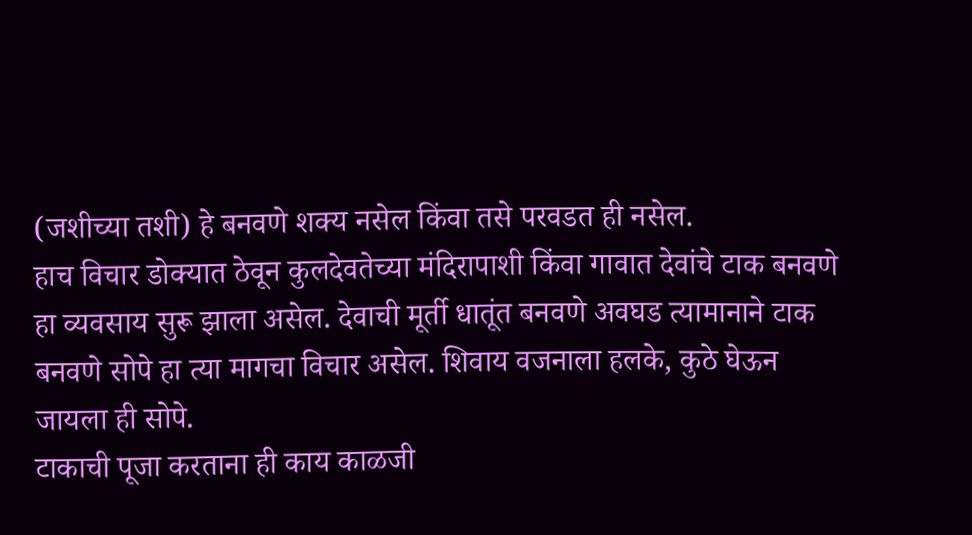(जशीच्या तशी) हे बनवणे शक्य नसेल किंवा तसे परवडत ही नसेल.
हाच विचार डोक्यात ठेवून कुलदेवतेच्या मंदिरापाशी किंवा गावात देवांचे टाक बनवणे हा व्यवसाय सुरू झाला असेल. देवाची मूर्ती धातूंत बनवणे अवघड त्यामानाने टाक बनवणे सोपे हा त्या मागचा विचार असेल. शिवाय वजनाला हलके, कुठे घेऊन जायला ही सोपे.
टाकाची पूजा करताना ही काय काळजी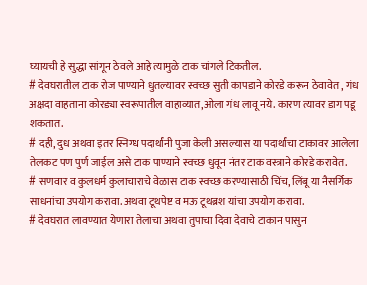घ्यायची हे सुद्धा सांगून ठेवले आहे त्यामुळे टाक चांगले टिकतील.
# देवघरातील टाक रोज पाण्याने धुतल्यावर स्वच्छ सुती कापडाने कोरडे करून ठेवावेत , गंध अक्षदा वाहताना कोरड्या स्वरूपातील वाहाव्यात,ओला गंध लावू नये. कारण त्यावर डाग पडू शकतात.
# दही, दुध अथवा इतर स्निग्ध पदार्थांनी पुजा केली असल्यास या पदार्थांचा टाकावर आलेला तेलकट पण पुर्ण जाईल असे टाक पाण्याने स्वच्छ धुवून नंतर टाक वस्त्राने कोरडे करावेत.
# सणवार व कुलधर्म कुलाचाराचे वेळास टाक स्वच्छ करण्यासाठी चिंच, लिंबू या नैसर्गिक साधनांचा उपयोग करावा. अथवा टूथपेष्ट व मऊ टूथब्रश यांचा उपयोग करावा.
# देवघरात लावण्यात येणारा तेलाचा अथवा तुपाचा दिवा देवाचे टाकान पासुन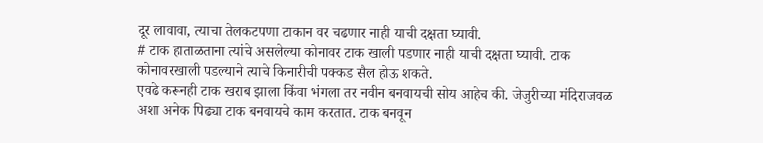दूर लावावा, त्याचा तेलकटपणा टाकान वर चढणार नाही याची दक्षता घ्यावी.
# टाक हाताळताना त्यांचे असलेल्या कोनावर टाक खाली पडणार नाही याची दक्षता घ्यावी. टाक कोनावरखाली पडल्याने त्याचे किनारीची पक्कड सैल होऊ शकते.
एवढे करूनही टाक खराब झाला किंवा भंगला तर नवीन बनवायची सोय आहेच की. जेजुरीच्या मंदिराजवळ अशा अनेक पिढ्या टाक बनवायचे काम करतात. टाक बनवून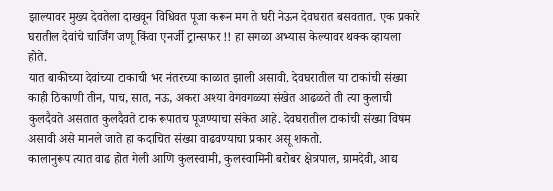झाल्यावर मुख्य देवतेला दाखवून विधिवत पूजा करून मग ते घरी नेऊन देवघरात बसवतात. एक प्रकारे घरातील देवांचे चार्जिंग जणू किंवा एनर्जी ट्रान्सफर !! हा सगळा अभ्यास केल्यावर थक्क व्हायला होते.
यात बाकीच्या देवांच्या टाकाची भर नंतरच्या काळात झाली असावी. देवघरातील या टाकांची संख्या काही ठिकाणी तीन, पाच, सात, नऊ, अकरा अश्या वेगवगळ्या संखेत आढळते ती त्या कुलाची कुलदैवते असतात कुलदैवते टाक रूपातच पूजण्याचा संकेत आहे. देवघरातील टाकांची संख्या विषम असावी असे मानले जाते हा कदाचित संख्या वाढवण्याचा प्रकार असू शकतो.
कालानुरूप त्यात वाढ होत गेली आणि कुलस्वामी, कुलस्वामिनी बरोबर क्षेत्रपाल, ग्रामदेवी, आद्य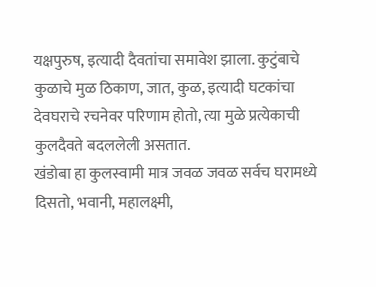यक्षपुरुष, इत्यादी दैवतांचा समावेश झाला. कुटुंबाचे कुळाचे मुळ ठिकाण, जात, कुळ, इत्यादी घटकांचा देवघराचे रचनेवर परिणाम होतो, त्या मुळे प्रत्येकाची कुलदैवते बदललेली असतात.
खंडोबा हा कुलस्वामी मात्र जवळ जवळ सर्वच घरामध्ये दिसतो, भवानी, महालक्ष्मी,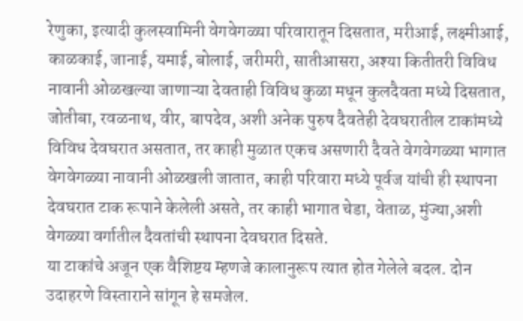रेणुका, इत्यादी कुलस्वामिनी वेगवेगळ्या परिवारातून दिसतात, मरीआई, लक्ष्मीआई, काळकाई, जानाई, यमाई, बोलाई, जरीमरी, सातीआसरा, अश्या कितीतरी विविध नावानी ओळखल्या जाणाऱ्या देवताही विविध कुळा मधून कुलदैवता मध्ये दिसतात, जोतीबा, रवळनाथ, वीर, बापदेव, अशी अनेक पुरुष दैवतेही देवघरातील टाकांमध्ये विविध देवघरात असतात, तर काही मुळात एकच असणारी दैवते वेगवेगळ्या भागात वेगवेगळ्या नावानी ओळखली जातात, काही परिवारा मध्ये पूर्वज यांची ही स्थापना देवघरात टाक रूपाने केलेली असते, तर काही भागात चेडा, वेताळ, मुंज्या,अशी वेगळ्या वर्गातील दैवतांची स्थापना देवघरात दिसते.
या टाकांचे अजून एक वैशिष्टय म्हणजे कालानुरूप त्यात होत गेलेले बदल. दोन उदाहरणे विस्ताराने सांगून हे समजेल.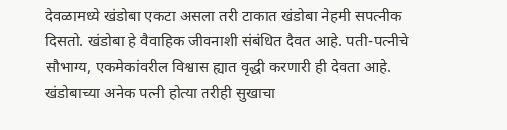देवळामध्ये खंडोबा एकटा असला तरी टाकात खंडोबा नेहमी सपत्नीक दिसतो. खंडोबा हे वैवाहिक जीवनाशी संबंधित दैवत आहे. पती-पत्नीचे सौभाग्य, एकमेकांवरील विश्वास ह्यात वृद्धी करणारी ही देवता आहे. खंडोबाच्या अनेक पत्नी होत्या तरीही सुखाचा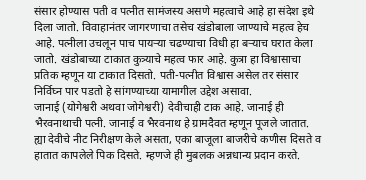संसार होण्यास पती व पत्नीत सामंजस्य असणे महत्वाचे आहे हा संदेश इथे दिला जातो. विवाहानंतर जागरणाचा तसेच खंडोबाला जाण्याचे महत्व हेच आहे. पत्नीला उचलून पाच पायऱ्या चढण्याचा विधी हा बऱ्याच घरात केला जातो. खंडोबाच्या टाकात कुत्र्याचे महत्व फार आहे. कुत्रा हा विश्वासाचा प्रतिक म्हणून या टाकात दिसतो. पती-पत्नीत विश्वास असेल तर संसार निर्विघ्न पार पडतो हे सांगण्याच्या यामागील उद्देश असावा.
जानाई (योगेश्वरी अथवा जोगेश्वरी) देवीचाही टाक आहे. जानाई ही भैरवनाथाची पत्नी. जानाई व भैरवनाथ हे ग्रामदैवत म्हणून पूजले जातात. ह्या देवीचे नीट निरीक्षण केले असता, एका बाजूला बाजरीचे कणीस दिसते व हातात कापलेले पिक दिसते. म्हणजे ही मुबलक अन्नधान्य प्रदान करते.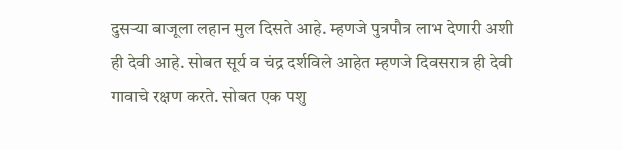दुसऱ्या बाजूला लहान मुल दिसते आहे. म्हणजे पुत्रपौत्र लाभ देणारी अशी ही देवी आहे. सोबत सूर्य व चंद्र दर्शविले आहेत म्हणजे दिवसरात्र ही देवी गावाचे रक्षण करते. सोबत एक पशु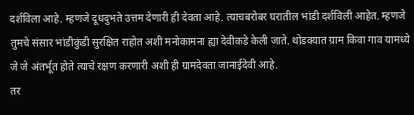दर्शविला आहे. म्हणजे दूधदुभते उत्तम देणारी ही देवता आहे. त्याचबरोबर घरातील भांडी दर्शविली आहेत. म्हणजे तुमचे संसार भांडीकुंडी सुरक्षित राहोत अशी मनोकामना ह्या देवीकडे केली जाते. थोडक्यात ग्राम किवा गाव यामध्ये जे जे अंतर्भूत होते त्याचे रक्षण करणारी अशी ही ग्रामदेवता जानाईदेवी आहे.
तर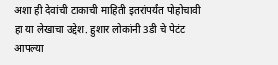अशा ही देवांची टाकाची माहिती इतरांपर्यंत पोहोचावी हा या लेखाचा उद्देश. हुशार लोकांनी 3डी चे पेटंट आपल्या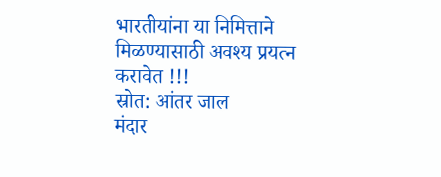भारतीयांना या निमित्ताने मिळण्यासाठी अवश्य प्रयत्न करावेत !!!
स्रोत: आंतर जाल
मंदार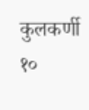कुलकर्णी
१०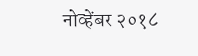नोव्हेंबर २०१८